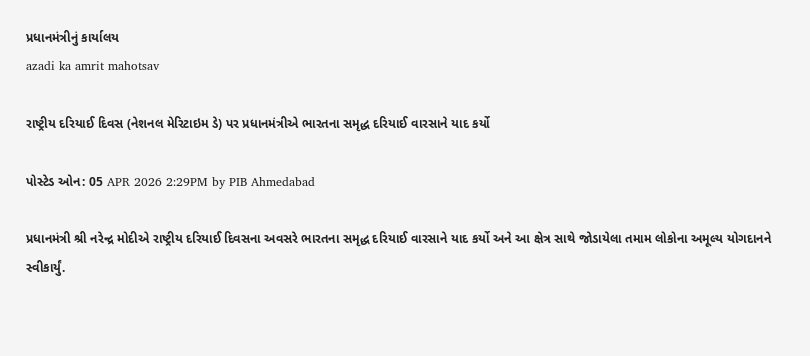પ્રધાનમંત્રીનું કાર્યાલય
azadi ka amrit mahotsav

રાષ્ટ્રીય દરિયાઈ દિવસ (નેશનલ મેરિટાઇમ ડે) પર પ્રધાનમંત્રીએ ભારતના સમૃદ્ધ દરિયાઈ વારસાને યાદ કર્યો

પોસ્ટેડ ઓન: 05 APR 2026 2:29PM by PIB Ahmedabad

પ્રધાનમંત્રી શ્રી નરેન્દ્ર મોદીએ રાષ્ટ્રીય દરિયાઈ દિવસના અવસરે ભારતના સમૃદ્ધ દરિયાઈ વારસાને યાદ કર્યો અને આ ક્ષેત્ર સાથે જોડાયેલા તમામ લોકોના અમૂલ્ય યોગદાનને સ્વીકાર્યું.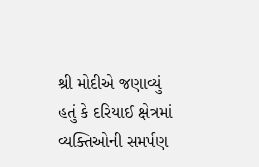શ્રી મોદીએ જણાવ્યું હતું કે દરિયાઈ ક્ષેત્રમાં વ્યક્તિઓની સમર્પણ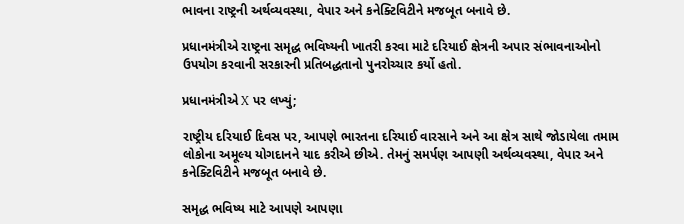ભાવના રાષ્ટ્રની અર્થવ્યવસ્થા, વેપાર અને કનેક્ટિવિટીને મજબૂત બનાવે છે.

પ્રધાનમંત્રીએ રાષ્ટ્રના સમૃદ્ધ ભવિષ્યની ખાતરી કરવા માટે દરિયાઈ ક્ષેત્રની અપાર સંભાવનાઓનો ઉપયોગ કરવાની સરકારની પ્રતિબદ્ધતાનો પુનરોચ્ચાર કર્યો હતો.

પ્રધાનમંત્રીએ X પર લખ્યું;

રાષ્ટ્રીય દરિયાઈ દિવસ પર, આપણે ભારતના દરિયાઈ વારસાને અને આ ક્ષેત્ર સાથે જોડાયેલા તમામ લોકોના અમૂલ્ય યોગદાનને યાદ કરીએ છીએ. તેમનું સમર્પણ આપણી અર્થવ્યવસ્થા, વેપાર અને કનેક્ટિવિટીને મજબૂત બનાવે છે.

સમૃદ્ધ ભવિષ્ય માટે આપણે આપણા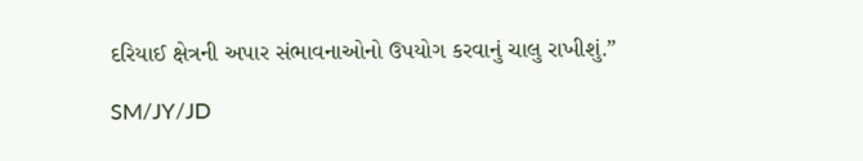દરિયાઈ ક્ષેત્રની અપાર સંભાવનાઓનો ઉપયોગ કરવાનું ચાલુ રાખીશું.”

SM/JY/JD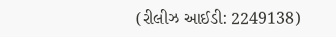(રીલીઝ આઈડી: 2249138)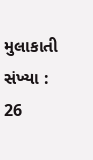મુલાકાતી સંખ્યા : 26